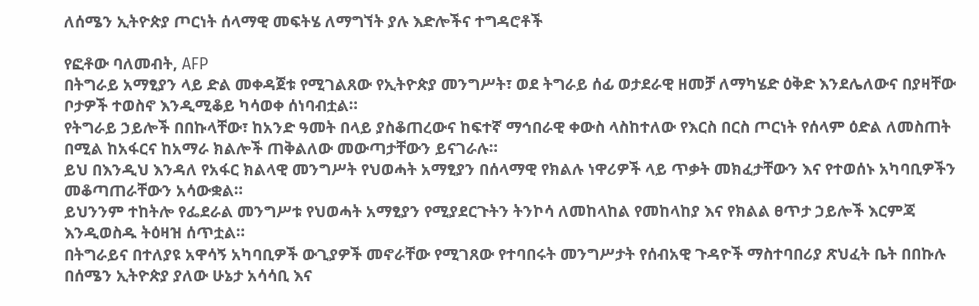ለሰሜን ኢትዮጵያ ጦርነት ሰላማዊ መፍትሄ ለማግኘት ያሉ እድሎችና ተግዳሮቶች

የፎቶው ባለመብት, AFP
በትግራይ አማፂያን ላይ ድል መቀዳጀቱ የሚገልጸው የኢትዮጵያ መንግሥት፣ ወደ ትግራይ ሰፊ ወታደራዊ ዘመቻ ለማካሄድ ዕቅድ እንደሌለውና በያዛቸው ቦታዎች ተወስኖ እንዲሚቆይ ካሳወቀ ሰነባብቷል።
የትግራይ ኃይሎች በበኩላቸው፣ ከአንድ ዓመት በላይ ያስቆጠረውና ከፍተኛ ማኅበራዊ ቀውስ ላስከተለው የእርስ በርስ ጦርነት የሰላም ዕድል ለመስጠት በሚል ከአፋርና ከአማራ ክልሎች ጠቅልለው መውጣታቸውን ይናገራሉ።
ይህ በእንዲህ እንዳለ የአፋር ክልላዊ መንግሥት የህወሓት አማፂያን በሰላማዊ የክልሉ ነዋሪዎች ላይ ጥቃት መክፈታቸውን እና የተወሰኑ አካባቢዎችን መቆጣጠራቸውን አሳውቋል።
ይህንንም ተከትሎ የፌደራል መንግሥቱ የህወሓት አማፂያን የሚያደርጉትን ትንኮሳ ለመከላከል የመከላከያ እና የክልል ፀጥታ ኃይሎች እርምጃ እንዲወስዱ ትዕዛዝ ሰጥቷል።
በትግራይና በተለያዩ አዋሳኝ አካባቢዎች ውጊያዎች መኖራቸው የሚገጸው የተባበሩት መንግሥታት የሰብአዊ ጉዳዮች ማስተባበሪያ ጽህፈት ቤት በበኩሉ በሰሜን ኢትዮጵያ ያለው ሁኔታ አሳሳቢ እና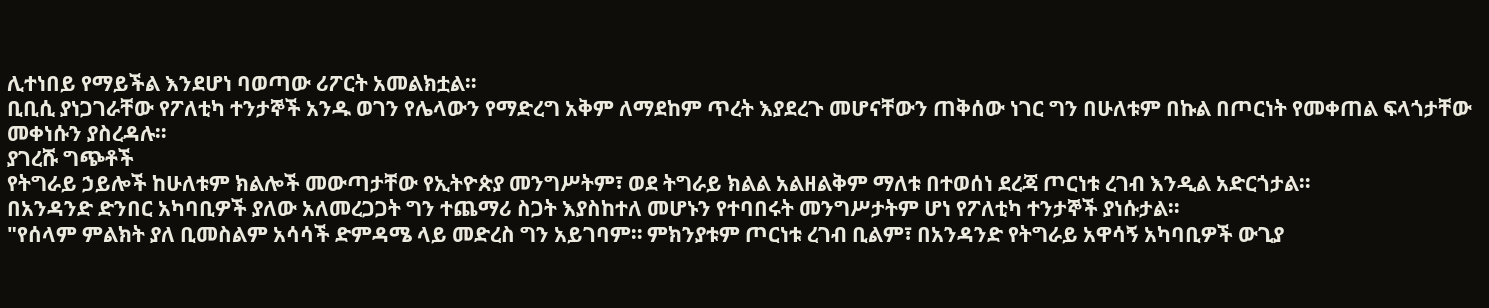ሊተነበይ የማይችል እንደሆነ ባወጣው ሪፖርት አመልክቷል።
ቢቢሲ ያነጋገራቸው የፖለቲካ ተንታኞች አንዱ ወገን የሌላውን የማድረግ አቅም ለማደከም ጥረት እያደረጉ መሆናቸውን ጠቅሰው ነገር ግን በሁለቱም በኩል በጦርነት የመቀጠል ፍላጎታቸው መቀነሱን ያስረዳሉ።
ያገረሹ ግጭቶች
የትግራይ ኃይሎች ከሁለቱም ክልሎች መውጣታቸው የኢትዮጵያ መንግሥትም፣ ወደ ትግራይ ክልል አልዘልቅም ማለቱ በተወሰነ ደረጃ ጦርነቱ ረገብ እንዲል አድርጎታል።
በአንዳንድ ድንበር አካባቢዎች ያለው አለመረጋጋት ግን ተጨማሪ ስጋት እያስከተለ መሆኑን የተባበሩት መንግሥታትም ሆነ የፖለቲካ ተንታኞች ያነሱታል።
"የሰላም ምልክት ያለ ቢመስልም አሳሳች ድምዳሜ ላይ መድረስ ግን አይገባም። ምክንያቱም ጦርነቱ ረገብ ቢልም፣ በአንዳንድ የትግራይ አዋሳኝ አካባቢዎች ውጊያ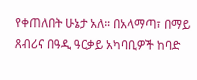የቀጠለበት ሁኔታ አለ። በአላማጣ፣ በማይ ጸብሪና በዓዲ ዓርቃይ አካባቢዎች ከባድ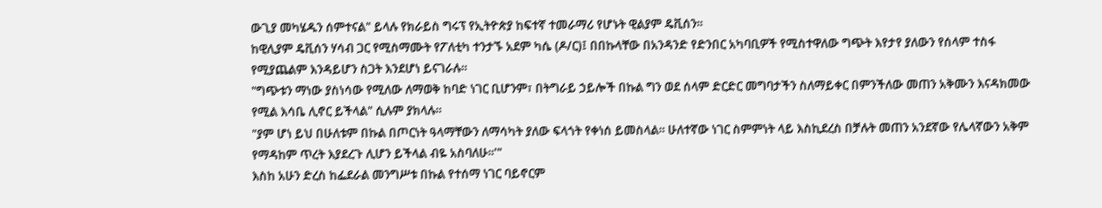ውጊያ መካሄዱን ሰምተናል" ይላሉ የክራይስ ግሩፕ የኢትዮጵያ ከፍተኛ ተመራማሪ የሆኑት ዊልያም ዴቪሰን።
ከዊሊያም ዴቪሰን ሃሳብ ጋር የሚስማሙት የፖለቲካ ተንታኙ አደም ካሴ (ዶ/ር)፤ በበኩላቸው በአንዳንድ የድንበር አካባቢዎች የሚስተዋለው ግጭት እየታየ ያለውን የሰላም ተስፋ የሚያጨልም እንዳይሆን ስጋት እንደሆነ ይናገራሉ።
"ግጭቱን ማነው ያስነሳው የሚለው ለማወቅ ከባድ ነገር ቢሆንም፣ በትግራይ ኃይሎች በኩል ግን ወደ ሰላም ድርድር መግባታችን ስለማይቀር በምንችለው መጠን አቅሙን እናዳክመው የሚል እሳቤ ሊኖር ይችላል" ሲሉም ያክላሉ።
"ያም ሆነ ይህ በሁለቱም በኩል በጦርነት ዓላማቸውን ለማሳካት ያለው ፍላጎት የቀነሰ ይመስላል። ሁለተኛው ነገር ስምምነት ላይ እስኪደረስ በቻሉት መጠን አንደኛው የሌላኛውን አቅም የማዳከም ጥረት እያደረጉ ሊሆን ይችላል ብዬ አስባለሁ።'"
እስከ አሁን ድረስ ከፌደራል መንግሥቱ በኩል የተሰማ ነገር ባይኖርም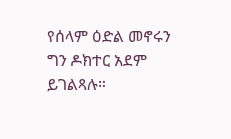የሰላም ዕድል መኖሩን ግን ዶክተር አደም ይገልጻሉ።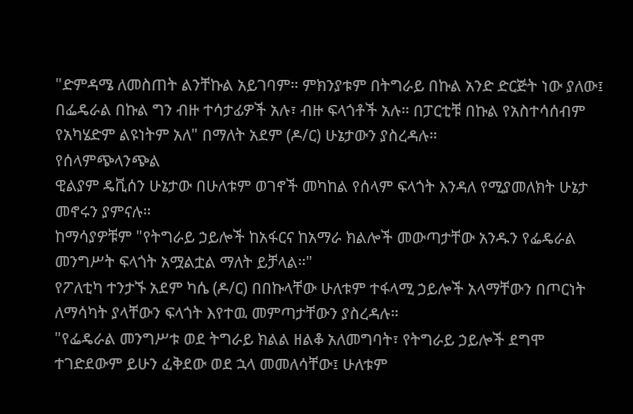"ድምዳሜ ለመስጠት ልንቸኩል አይገባም። ምክንያቱም በትግራይ በኩል አንድ ድርጅት ነው ያለው፤ በፌዴራል በኩል ግን ብዙ ተሳታፊዎች አሉ፣ ብዙ ፍላጎቶች አሉ። በፓርቲቹ በኩል የአስተሳሰብም የአካሄድም ልዩነትም አለ" በማለት አደም (ዶ/ር) ሁኔታውን ያስረዳሉ።
የሰላምጭላንጭል
ዊልያም ዴቪሰን ሁኔታው በሁለቱም ወገኖች መካከል የሰላም ፍላጎት እንዳለ የሚያመለክት ሁኔታ መኖሩን ያምናሉ።
ከማሳያዎቹም "የትግራይ ኃይሎች ከአፋርና ከአማራ ክልሎች መውጣታቸው አንዱን የፌዴራል መንግሥት ፍላጎት አሟልቷል ማለት ይቻላል።"
የፖለቲካ ተንታኙ አደም ካሴ (ዶ/ር) በበኩላቸው ሁለቱም ተፋላሚ ኃይሎች አላማቸውን በጦርነት ለማሳካት ያላቸውን ፍላጎት እየተዉ መምጣታቸውን ያስረዳሉ።
"የፌዴራል መንግሥቱ ወደ ትግራይ ክልል ዘልቆ አለመግባት፣ የትግራይ ኃይሎች ደግሞ ተገድደውም ይሁን ፈቅደው ወደ ኋላ መመለሳቸው፤ ሁለቱም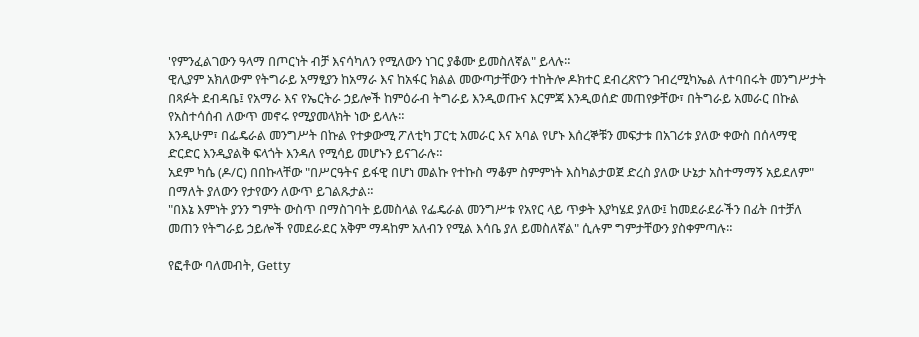'የምንፈልገውን ዓላማ በጦርነት ብቻ እናሳካለን የሚለውን ነገር ያቆሙ ይመስለኛል" ይላሉ።
ዊሊያም አክለውም የትግራይ አማፂያን ከአማራ እና ከአፋር ክልል መውጣታቸውን ተከትሎ ዶክተር ደብረጽዮን ገብረሚካኤል ለተባበሩት መንግሥታት በጻፉት ደብዳቤ፤ የአማራ እና የኤርትራ ኃይሎች ከምዕራብ ትግራይ እንዲወጡና እርምጃ እንዲወሰድ መጠየቃቸው፣ በትግራይ አመራር በኩል የአስተሳሰብ ለውጥ መኖሩ የሚያመላክት ነው ይላሉ።
እንዲሁም፣ በፌዴራል መንግሥት በኩል የተቃውሚ ፖለቲካ ፓርቲ አመራር እና አባል የሆኑ እሰረኞቹን መፍታቱ በአገሪቱ ያለው ቀውስ በሰላማዊ ድርድር እንዲያልቅ ፍላጎት እንዳለ የሚሳይ መሆኑን ይናገራሉ።
አደም ካሴ (ዶ/ር) በበኩላቸው "በሥርዓትና ይፋዊ በሆነ መልኩ የተኩስ ማቆም ስምምነት እስካልታወጀ ድረስ ያለው ሁኔታ አስተማማኝ አይደለም" በማለት ያለውን የታየውን ለውጥ ይገልጹታል።
"በእኔ እምነት ያንን ግምት ውስጥ በማስገባት ይመስላል የፌዴራል መንግሥቱ የአየር ላይ ጥቃት እያካሄደ ያለው፤ ከመደራደራችን በፊት በተቻለ መጠን የትግራይ ኃይሎች የመደራደር አቅም ማዳከም አለብን የሚል እሳቤ ያለ ይመስለኛል" ሲሉም ግምታቸውን ያስቀምጣሉ።

የፎቶው ባለመብት, Getty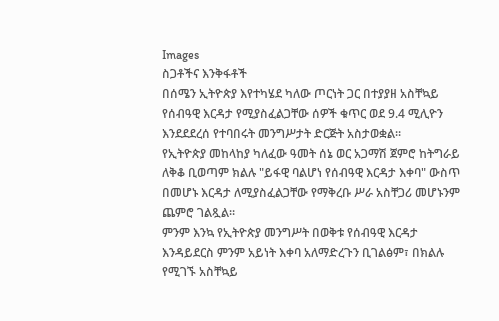Images
ስጋቶችና እንቅፋቶች
በሰሜን ኢትዮጵያ እየተካሄደ ካለው ጦርነት ጋር በተያያዘ አስቸኳይ የሰብዓዊ እርዳታ የሚያስፈልጋቸው ሰዎች ቁጥር ወደ 9.4 ሚሊዮን እንደደደረሰ የተባበሩት መንግሥታት ድርጅት አስታወቋል።
የኢትዮጵያ መከላከያ ካለፈው ዓመት ሰኔ ወር አጋማሽ ጀምሮ ከትግራይ ለቅቆ ቢወጣም ክልሉ "ይፋዊ ባልሆነ የሰብዓዊ እርዳታ እቀባ" ውስጥ በመሆኑ እርዳታ ለሚያስፈልጋቸው የማቅረቡ ሥራ አስቸጋሪ መሆኑንም ጨምሮ ገልጿል።
ምንም እንኳ የኢትዮጵያ መንግሥት በወቅቱ የሰብዓዊ እርዳታ እንዳይደርስ ምንም አይነት እቀባ አለማድረጉን ቢገልፅም፣ በክልሉ የሚገኙ አስቸኳይ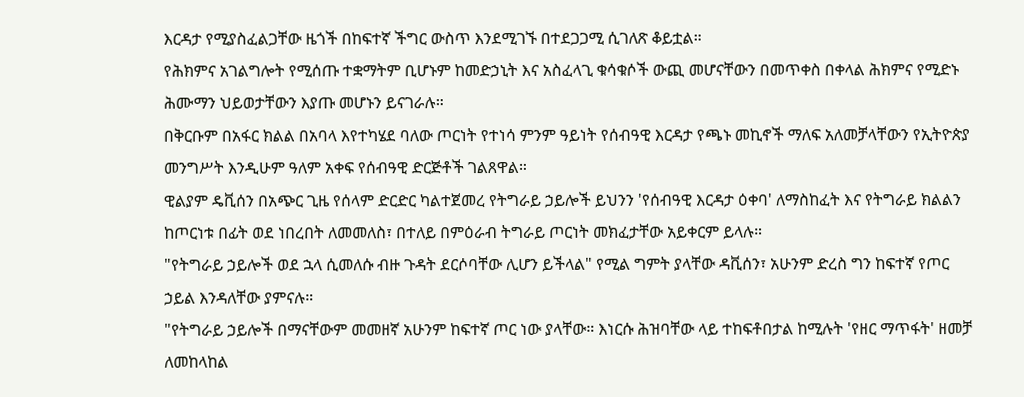እርዳታ የሚያስፈልጋቸው ዜጎች በከፍተኛ ችግር ውስጥ እንደሚገኙ በተደጋጋሚ ሲገለጽ ቆይቷል።
የሕክምና አገልግሎት የሚሰጡ ተቋማትም ቢሆኑም ከመድኃኒት እና አስፈላጊ ቁሳቁሶች ውጪ መሆናቸውን በመጥቀስ በቀላል ሕክምና የሚድኑ ሕሙማን ህይወታቸውን እያጡ መሆኑን ይናገራሉ።
በቅርቡም በአፋር ክልል በአባላ እየተካሄደ ባለው ጦርነት የተነሳ ምንም ዓይነት የሰብዓዊ እርዳታ የጫኑ መኪኖች ማለፍ አለመቻላቸውን የኢትዮጵያ መንግሥት እንዲሁም ዓለም አቀፍ የሰብዓዊ ድርጅቶች ገልጸዋል።
ዊልያም ዴቪሰን በአጭር ጊዜ የሰላም ድርድር ካልተጀመረ የትግራይ ኃይሎች ይህንን 'የሰብዓዊ እርዳታ ዕቀባ' ለማስከፈት እና የትግራይ ክልልን ከጦርነቱ በፊት ወደ ነበረበት ለመመለስ፣ በተለይ በምዕራብ ትግራይ ጦርነት መክፈታቸው አይቀርም ይላሉ።
"የትግራይ ኃይሎች ወደ ኋላ ሲመለሱ ብዙ ጉዳት ደርሶባቸው ሊሆን ይችላል" የሚል ግምት ያላቸው ዳቪሰን፣ አሁንም ድረስ ግን ከፍተኛ የጦር ኃይል እንዳለቸው ያምናሉ።
"የትግራይ ኃይሎች በማናቸውም መመዘኛ አሁንም ከፍተኛ ጦር ነው ያላቸው። እነርሱ ሕዝባቸው ላይ ተከፍቶበታል ከሚሉት 'የዘር ማጥፋት' ዘመቻ ለመከላከል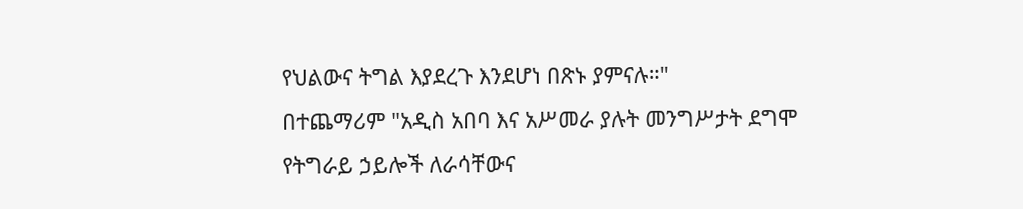የህልውና ትግል እያደረጉ እንደሆነ በጽኑ ያምናሉ።"
በተጨማሪም "አዲስ አበባ እና አሥመራ ያሉት መንግሥታት ደግሞ የትግራይ ኃይሎች ለራሳቸውና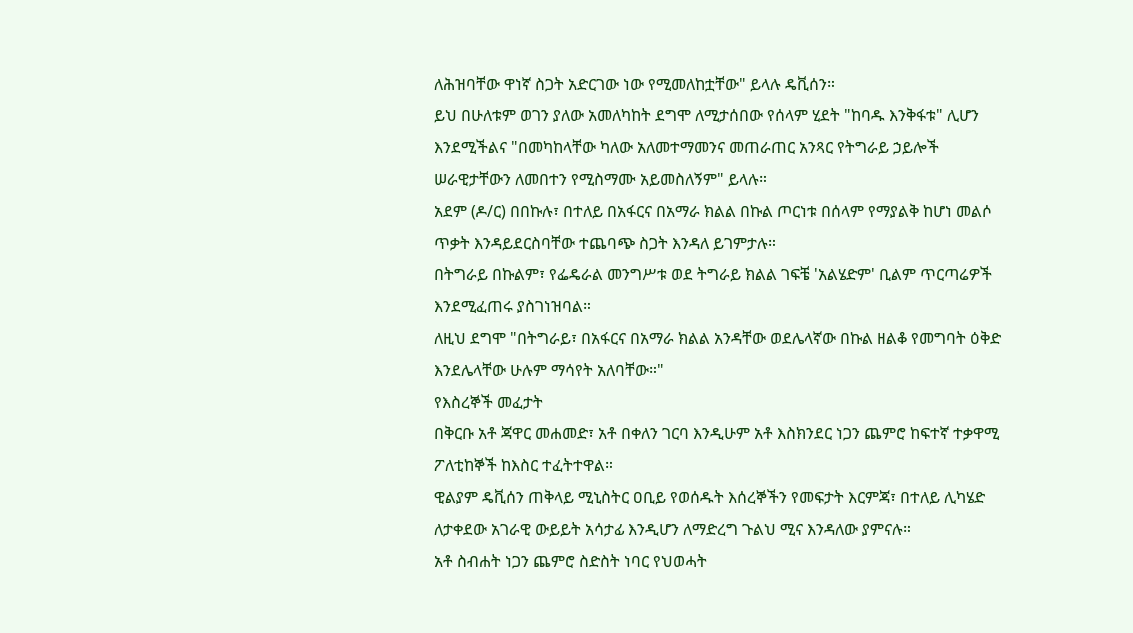ለሕዝባቸው ዋነኛ ስጋት አድርገው ነው የሚመለከቷቸው" ይላሉ ዴቪሰን።
ይህ በሁለቱም ወገን ያለው አመለካከት ደግሞ ለሚታሰበው የሰላም ሂደት "ከባዱ እንቅፋቱ" ሊሆን እንደሚችልና "በመካከላቸው ካለው አለመተማመንና መጠራጠር አንጻር የትግራይ ኃይሎች ሠራዊታቸውን ለመበተን የሚስማሙ አይመስለኝም" ይላሉ።
አደም (ዶ/ር) በበኩሉ፣ በተለይ በአፋርና በአማራ ክልል በኩል ጦርነቱ በሰላም የማያልቅ ከሆነ መልሶ ጥቃት እንዳይደርስባቸው ተጨባጭ ስጋት እንዳለ ይገምታሉ።
በትግራይ በኩልም፣ የፌዴራል መንግሥቱ ወደ ትግራይ ክልል ገፍቼ 'አልሄድም' ቢልም ጥርጣሬዎች እንደሚፈጠሩ ያስገነዝባል።
ለዚህ ደግሞ "በትግራይ፣ በአፋርና በአማራ ክልል አንዳቸው ወደሌላኛው በኩል ዘልቆ የመግባት ዕቅድ እንደሌላቸው ሁሉም ማሳየት አለባቸው።"
የእስረኞች መፈታት
በቅርቡ አቶ ጃዋር መሐመድ፣ አቶ በቀለን ገርባ እንዲሁም አቶ እስክንደር ነጋን ጨምሮ ከፍተኛ ተቃዋሚ ፖለቲከኞች ከእስር ተፈትተዋል።
ዊልያም ዴቪሰን ጠቅላይ ሚኒስትር ዐቢይ የወሰዱት እሰረኞችን የመፍታት እርምጃ፣ በተለይ ሊካሄድ ለታቀደው አገራዊ ውይይት አሳታፊ እንዲሆን ለማድረግ ጉልህ ሚና እንዳለው ያምናሉ።
አቶ ስብሐት ነጋን ጨምሮ ስድስት ነባር የህወሓት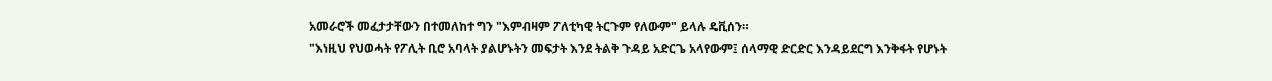አመራሮች መፈታታቸውን በተመለከተ ግን "እምብዛም ፖለቲካዊ ትርጉም የለውም" ይላሉ ዴቪሰን።
"እነዚህ የህወሓት የፖሊት ቢሮ አባላት ያልሆኑትን መፍታት እንደ ትልቅ ጉዳይ አድርጌ አላየውም፤ ሰላማዊ ድርድር እንዳይደርግ እንቅፋት የሆኑት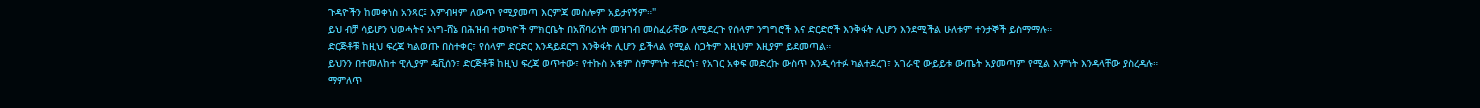ጉዳዮችን ከመቀነስ አንጻር፤ እምብዛም ለውጥ የሚያመጣ እርምጃ መስሎም አይታየኝም።"
ይህ ብቻ ሳይሆን ህወሓትና ኦነግ-ሸኔ በሕዝብ ተወካዮች ምክርቤት በአሸባሪነት መዝገብ መስፈራቸው ለሚደረጉ የሰላም ንግግሮች እና ድርድሮች እንቅፋት ሊሆን እንደሚችል ሁለቱም ተንታኞች ይስማማሉ።
ድርጅቶቹ ከዚህ ፍረጃ ካልወጡ በስተቀር፣ የሰላም ድርድር እንዳይደርግ እንቅፋት ሊሆን ይችላል የሚል ስጋትም እዚህም እዚያም ይደመጣል።
ይህንን በተመለከተ ዊሊያም ዴቪሰን፣ ድርጅቶቹ ከዚህ ፍረጃ ወጥተው፣ የተኩስ አቁም ስምምነት ተደርጎ፣ የአገር አቀፍ መድረኩ ውስጥ እንዲሳተፉ ካልተደረገ፣ አገራዊ ውይይቱ ውጤት አያመጣም የሚል እምነት እንዳላቸው ያስረዳሉ።
ማምለጥ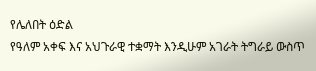የሌለበት ዕድል
የዓለም አቀፍ እና አህጉራዊ ተቋማት እንዲሁም አገራት ትግራይ ውስጥ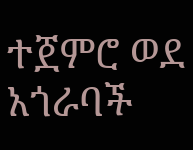ተጀምሮ ወደ አጎራባች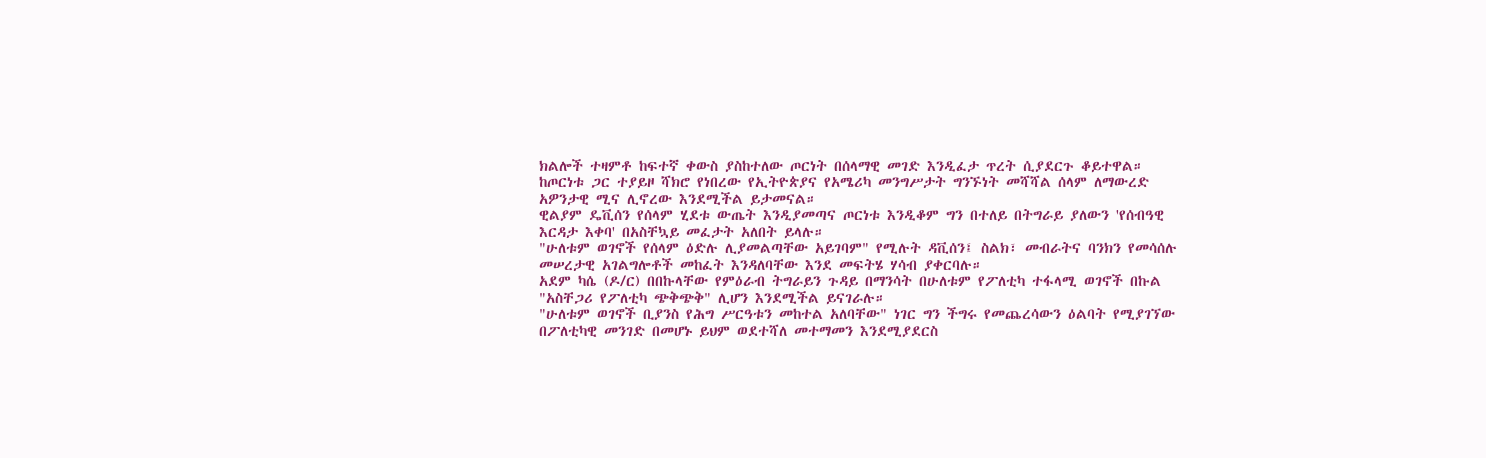ክልሎች ተዛምቶ ከፍተኛ ቀውስ ያስከተለው ጦርነት በሰላማዊ መገድ እንዲፈታ ጥረት ሲያደርጉ ቆይተዋል።
ከጦርነቱ ጋር ተያይዞ ሻክሮ የነበረው የኢትዮጵያና የአሜሪካ መንግሥታት ግንኙነት መሻሻል ሰላም ለማውረድ አዎንታዊ ሚና ሊኖረው እንደሚችል ይታመናል።
ዊልያም ዴቪሰን የሰላም ሂደቱ ውጤት እንዲያመጣና ጦርነቱ እንዲቆም ግን በተለይ በትግራይ ያለውን 'የሰብዓዊ እርዳታ እቀባ' በአስቸኳይ መፈታት አለበት ይላሉ።
"ሁለቱም ወገኖች የሰላም ዕድሉ ሊያመልጣቸው አይገባም" የሚሉት ዳቪሰን፤ ስልክ፣ መብራትና ባንክን የመሳሰሉ መሠረታዊ አገልግሎቶች መከፈት እንዳለባቸው እንደ መፍትሄ ሃሳብ ያቀርባሉ።
አደም ካሴ (ዶ/ር) በበኩላቸው የምዕራብ ትግራይን ጉዳይ በማንሳት በሁለቱም የፖለቲካ ተፋላሚ ወገኖች በኩል "አስቸጋሪ የፖለቲካ ጭቅጭቅ" ሊሆን እንደሚችል ይናገራሉ።
"ሁለቱም ወገኖች ቢያንስ የሕግ ሥርዓቱን መከተል አለባቸው" ነገር ግን ችግሩ የመጨረሳውን ዕልባት የሚያገኘው በፖለቲካዊ መንገድ በመሆኑ ይህም ወደተሻለ መተማመን እንደሚያደርስ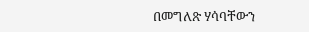በመግለጽ ሃሳባቸውን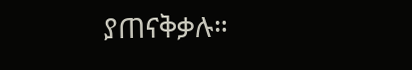ያጠናቅቃሉ።